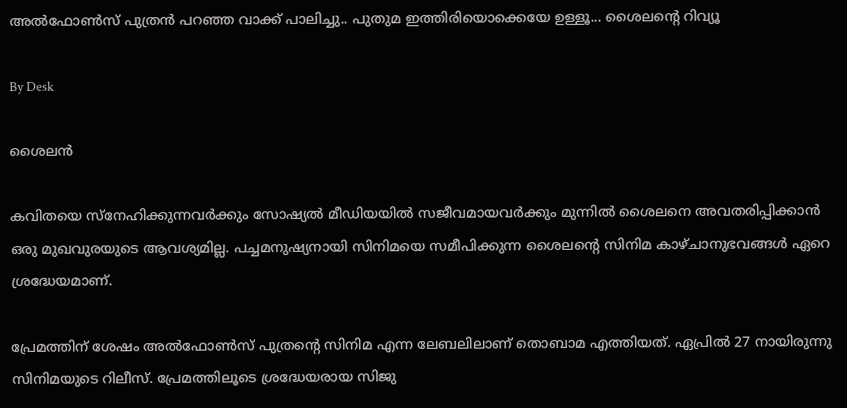അൽഫോൺസ് പുത്രൻ പറഞ്ഞ വാക്ക് പാലിച്ചു.. പുതുമ ഇത്തിരിയൊക്കെയേ ഉള്ളൂ... ശൈലന്റെ റിവ്യൂ

By Desk

ശൈലൻ

കവിതയെ സ്നേഹിക്കുന്നവർക്കും സോഷ്യൽ മീഡിയയിൽ സജീവമായവർക്കും മുന്നിൽ ശൈലനെ അവതരിപ്പിക്കാൻ ഒരു മുഖവുരയുടെ ആവശ്യമില്ല. പച്ചമനുഷ്യനായി സിനിമയെ സമീപിക്കുന്ന ശൈലന്റെ സിനിമ കാഴ്ചാനുഭവങ്ങൾ ഏറെ ശ്രദ്ധേയമാണ്.

പ്രേമത്തിന് ശേഷം അല്‍ഫോണ്‍സ് പുത്രന്റെ സിനിമ എന്ന ലേബലിലാണ് തൊബാമ എത്തിയത്. ഏപ്രില്‍ 27 നായിരുന്നു സിനിമയുടെ റിലീസ്. പ്രേമത്തിലൂടെ ശ്രദ്ധേയരായ സിജു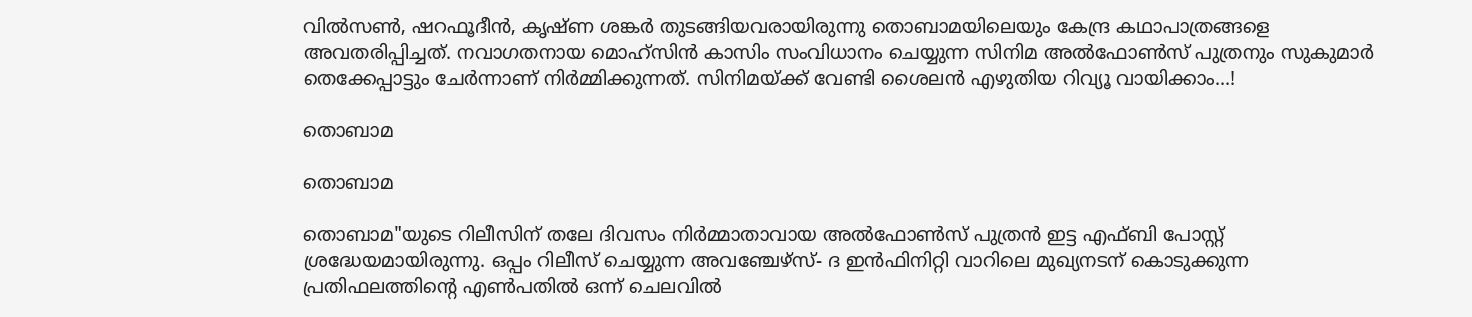വില്‍സണ്‍, ഷറഫൂദീന്‍, കൃഷ്ണ ശങ്കര്‍ തുടങ്ങിയവരായിരുന്നു തൊബാമയിലെയും കേന്ദ്ര കഥാപാത്രങ്ങളെ അവതരിപ്പിച്ചത്. നവാഗതനായ മൊഹ്‌സിന്‍ കാസിം സംവിധാനം ചെയ്യുന്ന സിനിമ അല്‍ഫോണ്‍സ് പുത്രനും സുകുമാര്‍ തെക്കേപ്പാട്ടും ചേര്‍ന്നാണ് നിര്‍മ്മിക്കുന്നത്. സിനിമയ്ക്ക് വേണ്ടി ശൈലന്‍ എഴുതിയ റിവ്യൂ വായിക്കാം...!

തൊബാമ

തൊബാമ

തൊബാമ"യുടെ റിലീസിന് തലേ ദിവസം നിർമ്മാതാവായ അൽഫോൺസ് പുത്രൻ ഇട്ട എഫ്ബി പോസ്റ്റ് ശ്രദ്ധേയമായിരുന്നു. ഒപ്പം റിലീസ് ചെയ്യുന്ന അവഞ്ചേഴ്സ്- ദ ഇൻഫിനിറ്റി വാറിലെ മുഖ്യനടന് കൊടുക്കുന്ന പ്രതിഫലത്തിന്റെ എൺപതിൽ ഒന്ന് ചെലവിൽ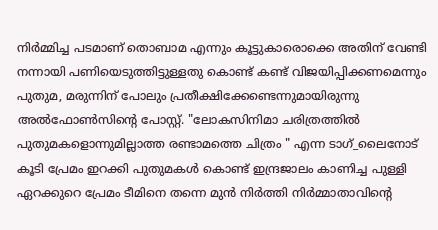നിർമ്മിച്ച പടമാണ് തൊബാമ എന്നും കൂട്ടുകാരൊക്കെ അതിന് വേണ്ടി നന്നായി പണിയെടുത്തിട്ടുള്ളതു കൊണ്ട് കണ്ട് വിജയിപ്പിക്കണമെന്നും പുതുമ, മരുന്നിന് പോലും പ്രതീക്ഷിക്കേണ്ടെന്നുമായിരുന്നു അൽഫോൺസിന്റെ പോസ്റ്റ്. "ലോകസിനിമാ ചരിത്രത്തിൽ പുതുമകളൊന്നുമില്ലാത്ത രണ്ടാമത്തെ ചിത്രം " എന്ന ടാഗ്_ലൈനോട് കൂടി പ്രേമം ഇറക്കി പുതുമകൾ കൊണ്ട് ഇന്ദ്രജാലം കാണിച്ച പുള്ളി ഏറക്കുറെ പ്രേമം ടീമിനെ തന്നെ മുൻ നിർത്തി നിർമ്മാതാവിന്റെ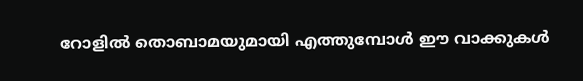റോളിൽ തൊബാമയുമായി എത്തുമ്പോൾ ഈ വാക്കുകൾ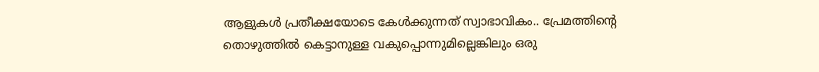ആളുകൾ പ്രതീക്ഷയോടെ കേൾക്കുന്നത് സ്വാഭാവികം.. പ്രേമത്തിന്റെ തൊഴുത്തിൽ കെട്ടാനുള്ള വകുപ്പൊന്നുമില്ലെങ്കിലും ഒരു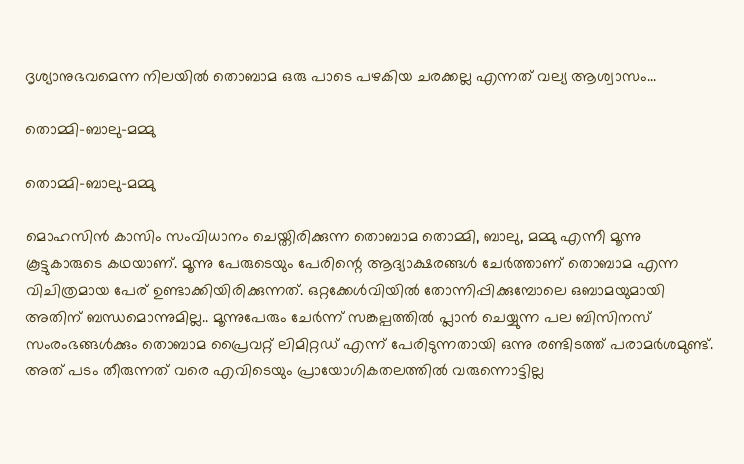ദൃശ്യാനുഭവമെന്ന നിലയിൽ തൊബാമ ഒരു പാടെ പഴകിയ ചരക്കല്ല എന്നത് വല്യ ആശ്വാസം...

തൊമ്മി-ബാലു-മമ്മു

തൊമ്മി-ബാലു-മമ്മു

മൊഹസിൻ കാസിം സംവിധാനം ചെയ്തിരിക്കുന്ന തൊബാമ തൊമ്മി, ബാലു, മമ്മു എന്നീ മൂന്നു കൂട്ടുകാരുടെ കഥയാണ്. മൂന്നു പേരുടെയും പേരിന്റെ ആദ്യാക്ഷരങ്ങൾ ചേർത്താണ് തൊബാമ എന്ന വിചിത്രമായ പേര് ഉണ്ടാക്കിയിരിക്കുന്നത്. ഒറ്റക്കേൾവിയിൽ തോന്നിപ്പിക്കുമ്പോലെ ഒബാമയുമായി അതിന് ബന്ധമൊന്നുമില്ല.. മൂന്നുപേരും ചേർന്ന് സങ്കല്പത്തിൽ പ്ലാൻ ചെയ്യുന്ന പല ബിസിനസ് സംരംഭങ്ങൾക്കും തൊബാമ പ്രൈവറ്റ് ലിമിറ്റഡ് എന്ന് പേരിടുന്നതായി ഒന്നു രണ്ടിടത്ത് പരാമർശമുണ്ട്. അത് പടം തീരുന്നത് വരെ എവിടെയും പ്രായോഗികതലത്തിൽ വരുന്നൊട്ടില്ല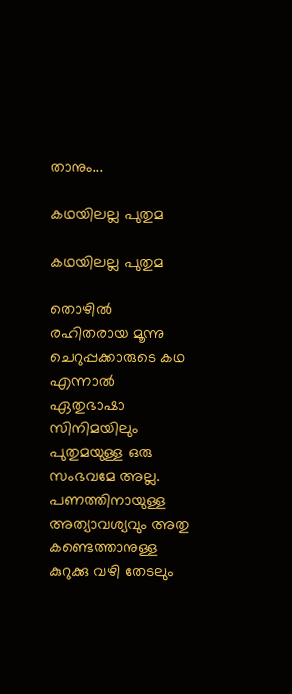താനും...

കഥയിലല്ല പുതുമ

കഥയിലല്ല പുതുമ

തൊഴിൽ രഹിതരായ മൂന്നു ചെറുപ്പക്കാരുടെ കഥ എന്നാൽ ഏതുഭാഷാ സിനിമയിലും പുതുമയുള്ള ഒരു സംഭവമേ അല്ല. പണത്തിനായുള്ള അത്യാവശ്യവും അതു കണ്ടെത്താനുള്ള കുറുക്കു വഴി തേടലും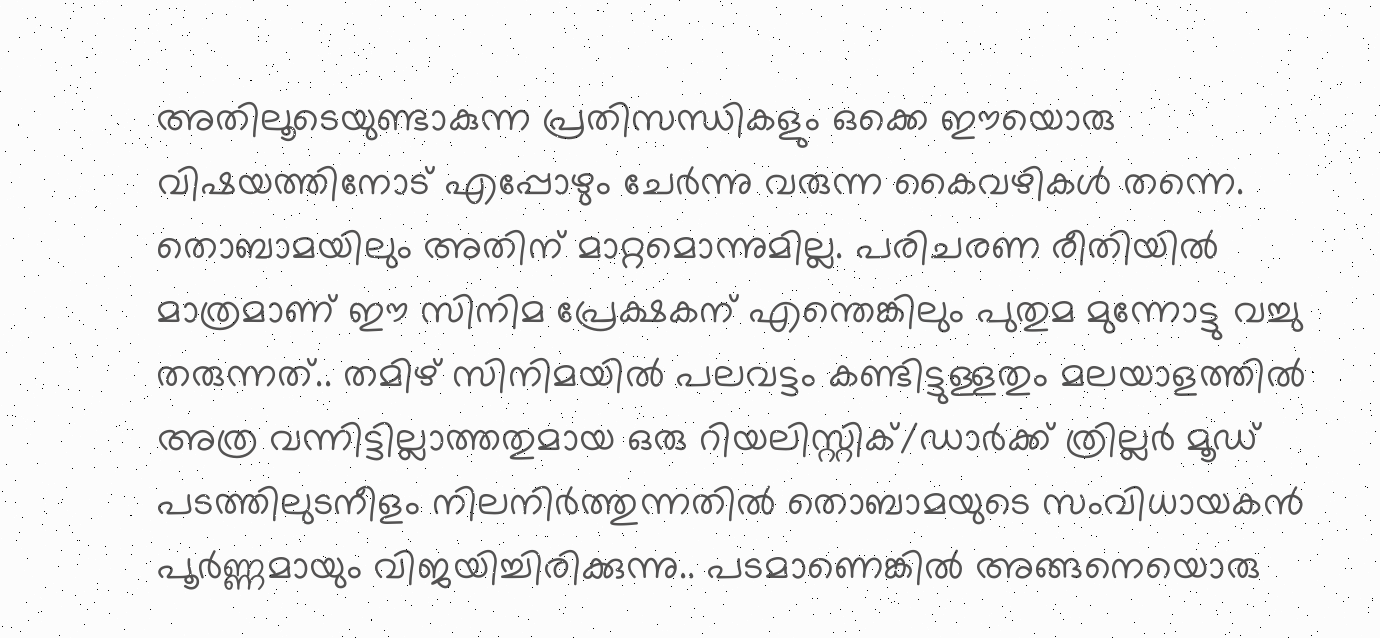അതിലൂടെയുണ്ടാകുന്ന പ്രതിസന്ധികളും ഒക്കെ ഈയൊരു വിഷയത്തിനോട് എപ്പോഴും ചേർന്നു വരുന്ന കൈവഴികൾ തന്നെ. തൊബാമയിലും അതിന് മാറ്റമൊന്നുമില്ല. പരിചരണ രീതിയിൽ മാത്രമാണ് ഈ സിനിമ പ്രേക്ഷകന് എന്തെങ്കിലും പുതുമ മുന്നോട്ടു വച്ചു തരുന്നത്.. തമിഴ് സിനിമയിൽ പലവട്ടം കണ്ടിട്ടുള്ളതും മലയാളത്തിൽ അത്ര വന്നിട്ടില്ലാത്തതുമായ ഒരു റിയലിസ്റ്റിക്/ഡാർക്ക് ത്രില്ലർ മൂഡ് പടത്തിലുടനീളം നിലനിർത്തുന്നതിൽ തൊബാമയുടെ സംവിധായകൻ പൂർണ്ണമായും വിജയിച്ചിരിക്കുന്നു.. പടമാണെങ്കിൽ അങ്ങനെയൊരു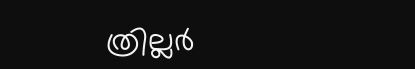ത്രില്ലർ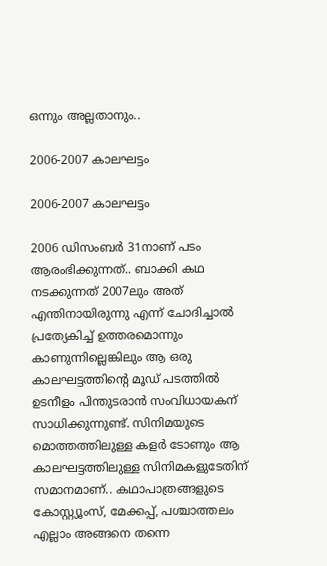ഒന്നും അല്ലതാനും..

2006-2007 കാലഘട്ടം

2006-2007 കാലഘട്ടം

2006 ഡിസംബർ 31നാണ് പടം ആരംഭിക്കുന്നത്.. ബാക്കി കഥ നടക്കുന്നത് 2007ലും അത് എന്തിനായിരുന്നു എന്ന് ചോദിച്ചാൽ പ്രത്യേകിച്ച് ഉത്തരമൊന്നും കാണുന്നില്ലെങ്കിലും ആ ഒരു കാലഘട്ടത്തിന്റെ മൂഡ് പടത്തിൽ ഉടനീളം പിന്തുടരാൻ സംവിധായകന് സാധിക്കുന്നുണ്ട്. സിനിമയുടെ മൊത്തത്തിലുള്ള കളർ ടോണും ആ കാലഘട്ടത്തിലുള്ള സിനിമകളുടേതിന് സമാനമാണ്.. കഥാപാത്രങ്ങളുടെ കോസ്റ്റ്യൂംസ്, മേക്കപ്പ്, പശ്ചാത്തലം എല്ലാം അങ്ങനെ തന്നെ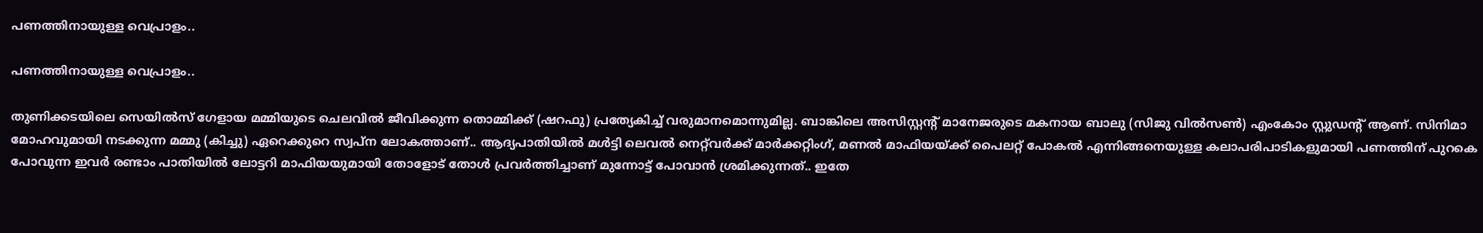പണത്തിനായുള്ള വെപ്രാളം..

പണത്തിനായുള്ള വെപ്രാളം..

തുണിക്കടയിലെ സെയിൽസ് ഗേളായ മമ്മിയുടെ ചെലവിൽ ജീവിക്കുന്ന തൊമ്മിക്ക് (ഷറഫു) പ്രത്യേകിച്ച് വരുമാനമൊന്നുമില്ല. ബാങ്കിലെ അസിസ്റ്റന്റ് മാനേജരുടെ മകനായ ബാലു (സിജു വിൽസൺ) എംകോം സ്റ്റുഡന്റ് ആണ്. സിനിമാ മോഹവുമായി നടക്കുന്ന മമ്മു (കിച്ചു) ഏറെക്കുറെ സ്വപ്ന ലോകത്താണ്.. ആദ്യപാതിയിൽ മൾട്ടി ലെവൽ നെറ്റ്‌വർക്ക് മാർക്കറ്റിംഗ്, മണൽ മാഫിയയ്ക്ക് പൈലറ്റ് പോകൽ എന്നിങ്ങനെയുള്ള കലാപരിപാടികളുമായി പണത്തിന് പുറകെ പോവുന്ന ഇവർ രണ്ടാം പാതിയിൽ ലോട്ടറി മാഫിയയുമായി തോളോട് തോൾ പ്രവർത്തിച്ചാണ് മുന്നോട്ട് പോവാൻ ശ്രമിക്കുന്നത്.. ഇതേ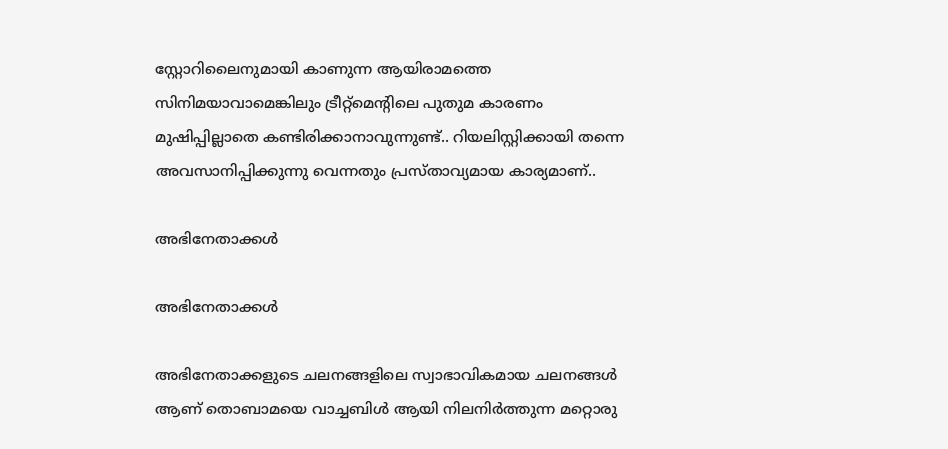സ്റ്റോറിലൈനുമായി കാണുന്ന ആയിരാമത്തെ സിനിമയാവാമെങ്കിലും ട്രീറ്റ്മെന്റിലെ പുതുമ കാരണം മുഷിപ്പില്ലാതെ കണ്ടിരിക്കാനാവുന്നുണ്ട്.. റിയലിസ്റ്റിക്കായി തന്നെ അവസാനിപ്പിക്കുന്നു വെന്നതും പ്രസ്താവ്യമായ കാര്യമാണ്..

അഭിനേതാക്കൾ

അഭിനേതാക്കൾ

അഭിനേതാക്കളുടെ ചലനങ്ങളിലെ സ്വാഭാവികമായ ചലനങ്ങൾ ആണ് തൊബാമയെ വാച്ചബിൾ ആയി നിലനിർത്തുന്ന മറ്റൊരു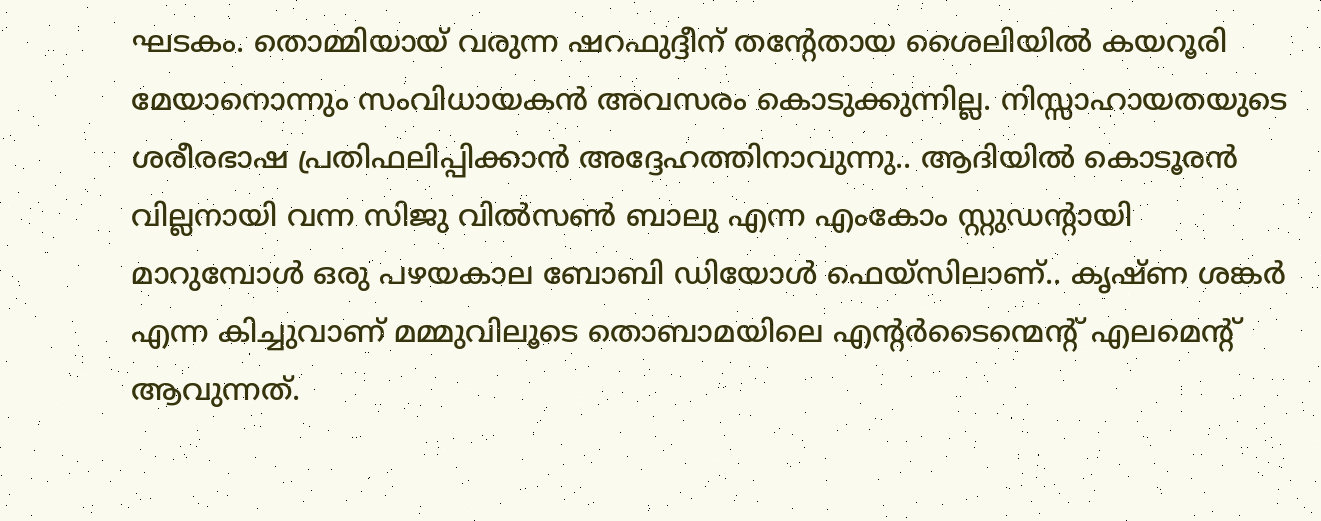ഘടകം. തൊമ്മിയായ് വരുന്ന ഷറഫുദ്ദീന് തന്റേതായ ശൈലിയിൽ കയറൂരി മേയാനൊന്നും സംവിധായകൻ അവസരം കൊടുക്കുന്നില്ല. നിസ്സാഹായതയുടെ ശരീരഭാഷ പ്രതിഫലിപ്പിക്കാൻ അദ്ദേഹത്തിനാവുന്നു.. ആദിയിൽ കൊടൂരൻ വില്ലനായി വന്ന സിജു വിൽസൺ ബാലു എന്ന എംകോം സ്റ്റുഡന്റായി മാറുമ്പോൾ ഒരു പഴയകാല ബോബി ഡിയോൾ ഫെയ്സിലാണ്.. കൃഷ്ണ ശങ്കർ എന്ന കിച്ചുവാണ് മമ്മുവിലൂടെ തൊബാമയിലെ എന്റർടൈന്മെന്റ് എലമെന്റ് ആവുന്നത്.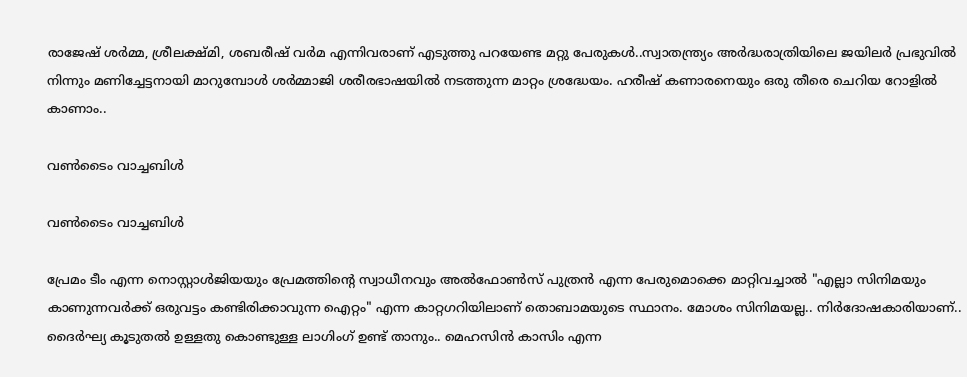രാജേഷ് ശർമ്മ, ശ്രീലക്ഷ്മി, ശബരീഷ് വർമ എന്നിവരാണ് എടുത്തു പറയേണ്ട മറ്റു പേരുകൾ..സ്വാതന്ത്ര്യം അർദ്ധരാത്രിയിലെ ജയിലർ പ്രഭുവിൽ നിന്നും മണിച്ചേട്ടനായി മാറുമ്പോൾ ശർമ്മാജി ശരീരഭാഷയിൽ നടത്തുന്ന മാറ്റം ശ്രദ്ധേയം. ഹരീഷ് കണാരനെയും ഒരു തീരെ ചെറിയ റോളിൽ കാണാം..

വൺടൈം വാച്ചബിൾ

വൺടൈം വാച്ചബിൾ

പ്രേമം ടീം എന്ന നൊസ്റ്റാൾജിയയും പ്രേമത്തിന്റെ സ്വാധീനവും അൽഫോൺസ് പുത്രൻ എന്ന പേരുമൊക്കെ മാറ്റിവച്ചാൽ "എല്ലാ സിനിമയും കാണുന്നവർക്ക് ഒരുവട്ടം കണ്ടിരിക്കാവുന്ന ഐറ്റം" എന്ന കാറ്റഗറിയിലാണ് തൊബാമയുടെ സ്ഥാനം. മോശം സിനിമയല്ല.. നിർദോഷകാരിയാണ്.. ദൈർഘ്യ കൂടുതൽ ഉള്ളതു കൊണ്ടുള്ള ലാഗിംഗ് ഉണ്ട് താനും.. മെഹസിൻ കാസിം എന്ന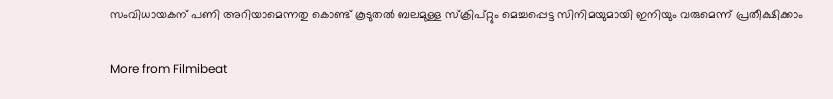സംവിധായകന് പണി അറിയാമെന്നതു കൊണ്ട് കൂടുതൽ ബലമുള്ള സ്ക്രിപ്റ്റും മെച്ചപ്പെട്ട സിനിമയുമായി ഇനിയും വരുമെന്ന് പ്രതീക്ഷിക്കാം

More from Filmibeat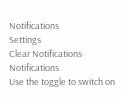Notifications
Settings
Clear Notifications
Notifications
Use the toggle to switch on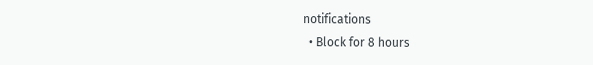notifications
  • Block for 8 hours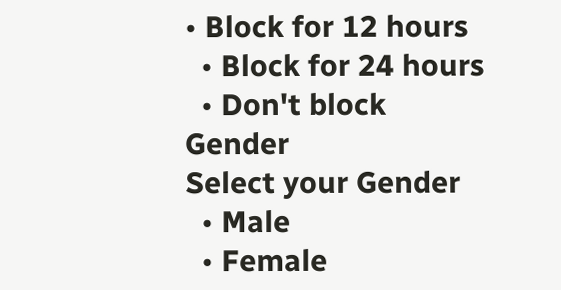• Block for 12 hours
  • Block for 24 hours
  • Don't block
Gender
Select your Gender
  • Male
  • Female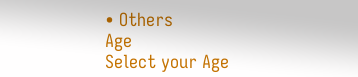• Others
Age
Select your Age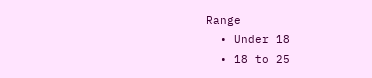Range
  • Under 18
  • 18 to 25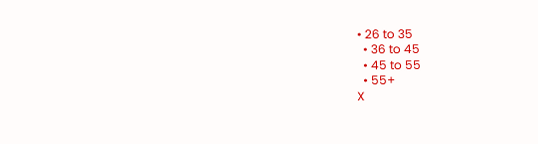• 26 to 35
  • 36 to 45
  • 45 to 55
  • 55+
X